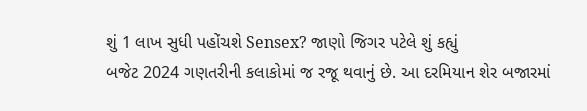શું 1 લાખ સુધી પહોંચશે Sensex? જાણો જિગર પટેલે શું કહ્યું
બજેટ 2024 ગણતરીની કલાકોમાં જ રજૂ થવાનું છે. આ દરમિયાન શેર બજારમાં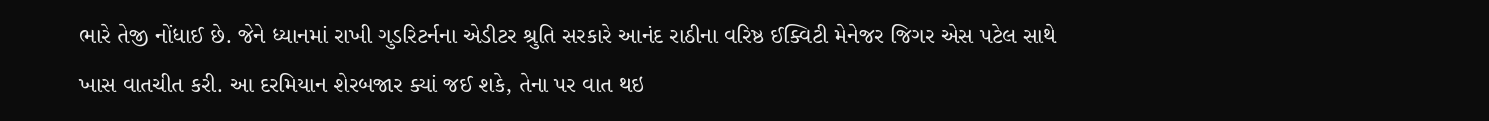ભારે તેજી નોંધાઈ છે. જેને ધ્યાનમાં રાખી ગુડરિટર્નના એડીટર શ્રુતિ સરકારે આનંદ રાઠીના વરિષ્ઠ ઈક્વિટી મેનેજર જિગર એસ પટેલ સાથે ખાસ વાતચીત કરી. આ દરમિયાન શેરબજાર ક્યાં જઈ શકે, તેના પર વાત થઇ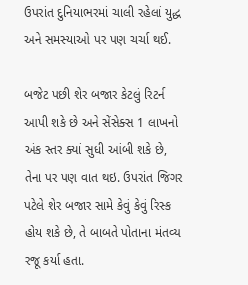ઉપરાંત દુનિયાભરમાં ચાલી રહેલાં યુદ્ધ અને સમસ્યાઓ પર પણ ચર્ચા થઈ.

બજેટ પછી શેર બજાર કેટલું રિટર્ન આપી શકે છે અને સેંસેક્સ 1 લાખનો અંક સ્તર ક્યાં સુધી આંબી શકે છે, તેના પર પણ વાત થઇ. ઉપરાંત જિગર પટેલે શેર બજાર સામે કેવું કેવું રિસ્ક હોય શકે છે, તે બાબતે પોતાના મંતવ્ય રજૂ કર્યા હતા.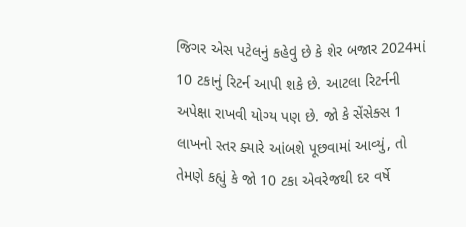જિગર એસ પટેલનું કહેવું છે કે શેર બજાર 2024માં 10 ટકાનું રિટર્ન આપી શકે છે. આટલા રિટર્નની અપેક્ષા રાખવી યોગ્ય પણ છે. જો કે સેંસેક્સ 1 લાખનો સ્તર ક્યારે આંબશે પૂછવામાં આવ્યું, તો તેમણે કહ્યું કે જો 10 ટકા એવરેજથી દર વર્ષે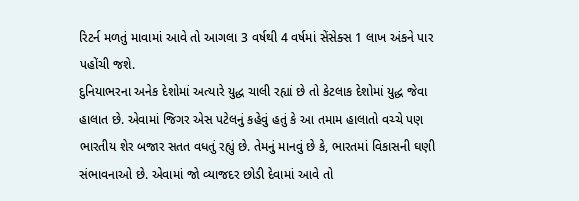રિટર્ન મળતું માવામાં આવે તો આગલા 3 વર્ષથી 4 વર્ષમાં સેંસેક્સ 1 લાખ અંકને પાર પહોંચી જશે.
દુનિયાભરના અનેક દેશોમાં અત્યારે યુદ્ધ ચાલી રહ્યાં છે તો કેટલાક દેશોમાં યુદ્ધ જેવા હાલાત છે. એવામાં જિગર એસ પટેલનું કહેવું હતું કે આ તમામ હાલાતો વચ્ચે પણ ભારતીય શેર બજાર સતત વધતું રહ્યું છે. તેમનું માનવું છે કે, ભારતમાં વિકાસની ઘણી સંભાવનાઓ છે. એવામાં જો વ્યાજદર છોડી દેવામાં આવે તો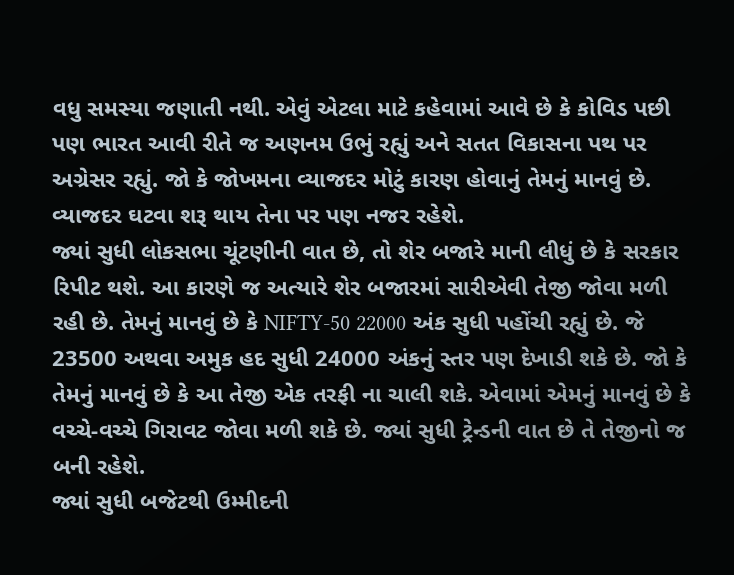વધુ સમસ્યા જણાતી નથી. એવું એટલા માટે કહેવામાં આવે છે કે કોવિડ પછી પણ ભારત આવી રીતે જ અણનમ ઉભું રહ્યું અને સતત વિકાસના પથ પર અગ્રેસર રહ્યું. જો કે જોખમના વ્યાજદર મોટું કારણ હોવાનું તેમનું માનવું છે. વ્યાજદર ઘટવા શરૂ થાય તેના પર પણ નજર રહેશે.
જ્યાં સુધી લોકસભા ચૂંટણીની વાત છે, તો શેર બજારે માની લીધું છે કે સરકાર રિપીટ થશે. આ કારણે જ અત્યારે શેર બજારમાં સારીએવી તેજી જોવા મળી રહી છે. તેમનું માનવું છે કે NIFTY-50 22000 અંક સુધી પહોંચી રહ્યું છે. જે 23500 અથવા અમુક હદ સુધી 24000 અંકનું સ્તર પણ દેખાડી શકે છે. જો કે તેમનું માનવું છે કે આ તેજી એક તરફી ના ચાલી શકે. એવામાં એમનું માનવું છે કે વચ્ચે-વચ્ચે ગિરાવટ જોવા મળી શકે છે. જ્યાં સુધી ટ્રેન્ડની વાત છે તે તેજીનો જ બની રહેશે.
જ્યાં સુધી બજેટથી ઉમ્મીદની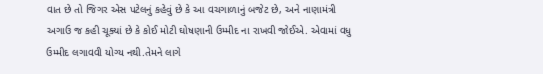વાત છે તો જિગર એસ પટેલનું કહેવું છે કે આ વચગાળાનું બજેટ છે, અને નાણામંત્રી અગાઉ જ કહી ચૂક્યાં છે કે કોઈ મોટી ઘોષણાની ઉમ્મીદ ના રાખવી જોઈએ. એવામાં વધુ ઉમ્મીદ લગાવવી યોગ્ય નથી.તેમને લાગે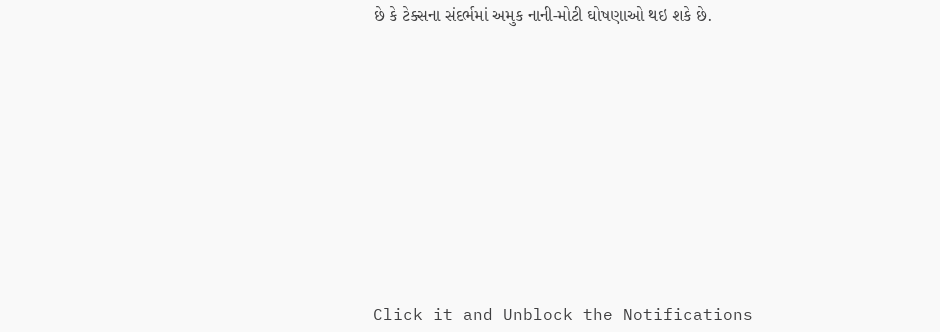છે કે ટેક્સના સંદર્ભમાં અમુક નાની-મોટી ઘોષણાઓ થઇ શકે છે.












Click it and Unblock the Notifications